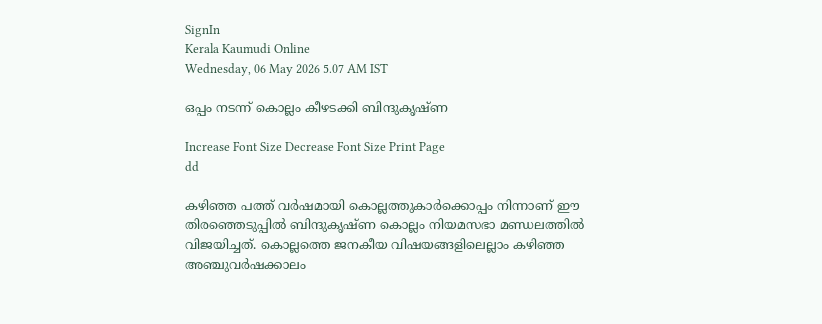SignIn
Kerala Kaumudi Online
Wednesday, 06 May 2026 5.07 AM IST

ഒപ്പം നടന്ന് കൊല്ലം കീഴടക്കി ബിന്ദുകൃഷ്ണ

Increase Font Size Decrease Font Size Print Page
dd

കഴിഞ്ഞ പത്ത് വർഷമായി കൊല്ലത്തുകാർക്കൊപ്പം നിന്നാണ് ഈ തിരഞ്ഞെടുപ്പിൽ ബിന്ദുകൃഷ്ണ കൊല്ലം നിയമസഭാ മണ്ഡലത്തിൽ വിജയിച്ചത്. കൊല്ലത്തെ ജനകീയ വിഷയങ്ങളിലെല്ലാം കഴിഞ്ഞ അഞ്ചുവർഷക്കാലം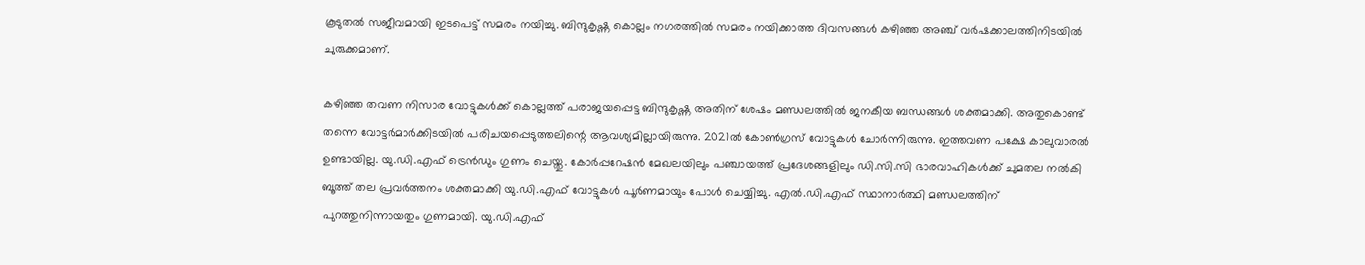കൂടുതൽ സജീവമായി ഇടപെട്ട് സമരം നയിച്ചു. ബിന്ദുകൃഷ്ണ കൊല്ലം നഗരത്തിൽ സമരം നയിക്കാത്ത ദിവസങ്ങൾ കഴിഞ്ഞ അഞ്ച് വർഷക്കാലത്തിനിടയിൽ ചുരുക്കമാണ്.

കഴിഞ്ഞ തവണ നിസാര വോട്ടുകൾക്ക് കൊല്ലത്ത് പരാജയപ്പെട്ട ബിന്ദുകൃഷ്ണ അതിന് ശേഷം മണ്ഡലത്തിൽ ജനകീയ ബന്ധങ്ങൾ ശക്തമാക്കി. അതുകൊണ്ട് തന്നെ വോട്ടർമാർക്കിടയിൽ പരിചയപ്പെടുത്തലിന്റെ ആവശ്യമില്ലായിരുന്നു. 2021ൽ കോൺഗ്രസ് വോട്ടുകൾ ചോർന്നിരുന്നു. ഇത്തവണ പക്ഷേ കാലുവാരൽ ഉണ്ടായില്ല. യു.ഡി.എഫ് ട്രെൻഡും ഗുണം ചെയ്തു. കോർപ്പറേഷൻ മേഖലയിലും പഞ്ചായത്ത് പ്രദേശങ്ങളിലും ഡി.സി.സി ഭാരവാഹികൾക്ക് ചുമതല നൽകി ബൂത്ത് തല പ്രവർത്തനം ശക്തമാക്കി യു.ഡി.എഫ് വോട്ടുകൾ പൂർണമായും പോൾ ചെയ്യിച്ചു. എൽ.ഡി.എഫ് സ്ഥാനാർത്ഥി മണ്ഡലത്തിന് പുറത്തുനിന്നായതും ഗുണമായി. യു.ഡി.എഫ്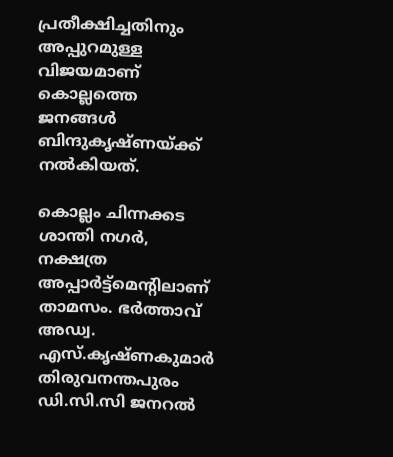പ്രതീക്ഷിച്ചതിനും അപ്പുറമുള്ള വിജയമാണ് കൊല്ലത്തെ ജനങ്ങൾ ബിന്ദുകൃഷ്ണയ്ക്ക് നൽകിയത്.

കൊല്ലം ചിന്നക്കട ശാന്തി നഗർ, നക്ഷത്ര അപ്പാർട്ട്മെന്റിലാണ് താമസം. ഭർത്താവ് അഡ്വ. എസ്.കൃഷ്ണകുമാർ തിരുവനന്തപുരം ഡി.സി.സി ജനറൽ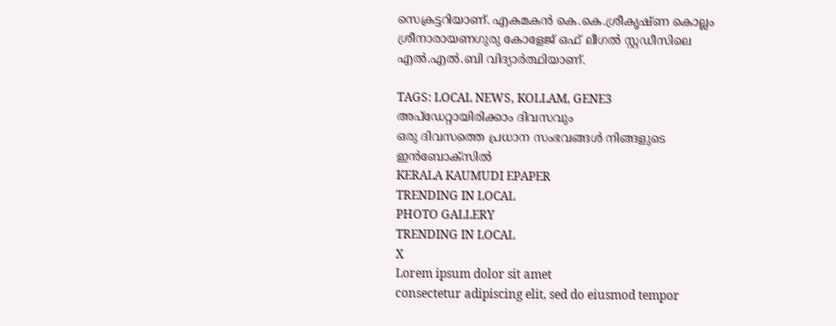സെക്രട്ടറിയാണ്. എകമകൻ കെ.കെ.ശ്രീകൃഷ്ണ കൊല്ലം ശ്രീനാരായണഗുരു കോളേജ് ഒഫ് ലീഗൽ സ്റ്റഡീസിലെ എൽ.എൽ.ബി വിദ്യാർത്ഥിയാണ്.

TAGS: LOCAL NEWS, KOLLAM, GENE3
അപ്ഡേറ്റായിരിക്കാം ദിവസവും
ഒരു ദിവസത്തെ പ്രധാന സംഭവങ്ങൾ നിങ്ങളുടെ ഇൻബോക്സിൽ
KERALA KAUMUDI EPAPER
TRENDING IN LOCAL
PHOTO GALLERY
TRENDING IN LOCAL
X
Lorem ipsum dolor sit amet
consectetur adipiscing elit, sed do eiusmod tempor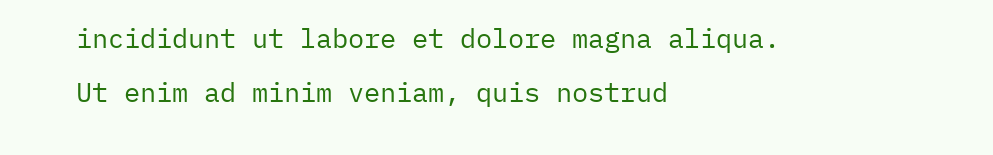incididunt ut labore et dolore magna aliqua. Ut enim ad minim veniam, quis nostrud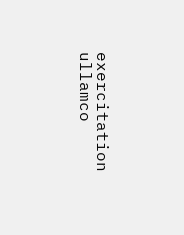exercitation ullamco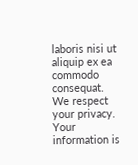laboris nisi ut aliquip ex ea commodo consequat.
We respect your privacy. Your information is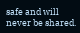safe and will never be shared.